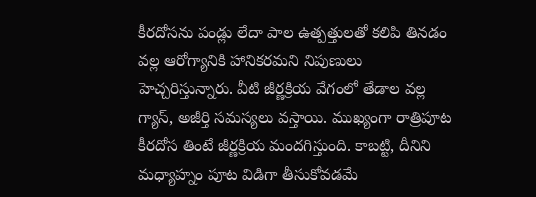కీరదోసను పండ్లు లేదా పాల ఉత్పత్తులతో కలిపి తినడం వల్ల ఆరోగ్యానికి హానికరమని నిపుణులు హెచ్చరిస్తున్నారు. వీటి జీర్ణక్రియ వేగంలో తేడాల వల్ల గ్యాస్, అజీర్తి సమస్యలు వస్తాయి. ముఖ్యంగా రాత్రిపూట కీరదోస తింటే జీర్ణక్రియ మందగిస్తుంది. కాబట్టి, దీనిని మధ్యాహ్నం పూట విడిగా తీసుకోవడమే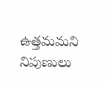ఉత్తమమని నిపుణులు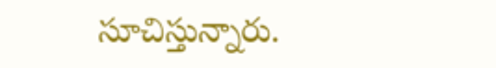సూచిస్తున్నారు.